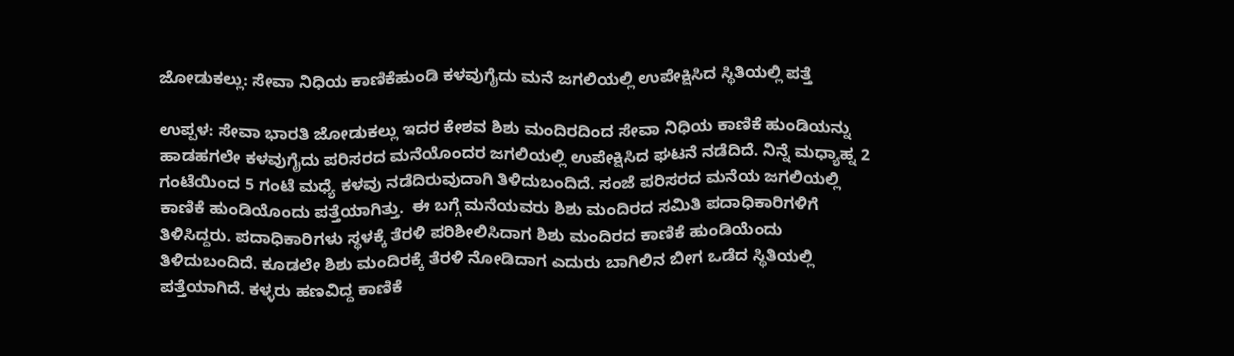ಜೋಡುಕಲ್ಲು: ಸೇವಾ ನಿಧಿಯ ಕಾಣಿಕೆಹುಂಡಿ ಕಳವುಗೈದು ಮನೆ ಜಗಲಿಯಲ್ಲಿ ಉಪೇಕ್ಷಿಸಿದ ಸ್ಥಿತಿಯಲ್ಲಿ ಪತ್ತೆ

ಉಪ್ಪಳ: ಸೇವಾ ಭಾರತಿ ಜೋಡುಕಲ್ಲು ಇದರ ಕೇಶವ ಶಿಶು ಮಂದಿರದಿಂದ ಸೇವಾ ನಿಧಿಯ ಕಾಣಿಕೆ ಹುಂಡಿಯನ್ನು ಹಾಡಹಗಲೇ ಕಳವುಗೈದು ಪರಿಸರದ ಮನೆಯೊಂದರ ಜಗಲಿಯಲ್ಲಿ ಉಪೇಕ್ಷಿಸಿದ ಘಟನೆ ನಡೆದಿದೆ. ನಿನ್ನೆ ಮಧ್ಯಾಹ್ನ 2 ಗಂಟೆಯಿಂದ 5 ಗಂಟೆ ಮಧ್ಯೆ ಕಳವು ನಡೆದಿರುವುದಾಗಿ ತಿಳಿದುಬಂದಿದೆ. ಸಂಜೆ ಪರಿಸರದ ಮನೆಯ ಜಗಲಿಯಲ್ಲಿ ಕಾಣಿಕೆ ಹುಂಡಿಯೊಂದು ಪತ್ತೆಯಾಗಿತ್ತು.  ಈ ಬಗ್ಗೆ ಮನೆಯವರು ಶಿಶು ಮಂದಿರದ ಸಮಿತಿ ಪದಾಧಿಕಾರಿಗಳಿಗೆ ತಿಳಿಸಿದ್ದರು. ಪದಾಧಿಕಾರಿಗಳು ಸ್ಥಳಕ್ಕೆ ತೆರಳಿ ಪರಿಶೀಲಿಸಿದಾಗ ಶಿಶು ಮಂದಿರದ ಕಾಣಿಕೆ ಹುಂಡಿಯೆಂದು ತಿಳಿದುಬಂದಿದೆ. ಕೂಡಲೇ ಶಿಶು ಮಂದಿರಕ್ಕೆ ತೆರಳಿ ನೋಡಿದಾಗ ಎದುರು ಬಾಗಿಲಿನ ಬೀಗ ಒಡೆದ ಸ್ಥಿತಿಯಲ್ಲಿ ಪತ್ತೆಯಾಗಿದೆ. ಕಳ್ಳರು ಹಣವಿದ್ದ ಕಾಣಿಕೆ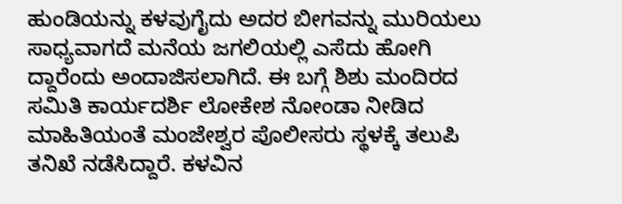ಹುಂಡಿಯನ್ನು ಕಳವುಗೈದು ಅದರ ಬೀಗವನ್ನು ಮುರಿಯಲು ಸಾಧ್ಯವಾಗದೆ ಮನೆಯ ಜಗಲಿಯಲ್ಲಿ ಎಸೆದು ಹೋಗಿ ದ್ದಾರೆಂದು ಅಂದಾಜಿಸಲಾಗಿದೆ. ಈ ಬಗ್ಗೆ ಶಿಶು ಮಂದಿರದ ಸಮಿತಿ ಕಾರ್ಯದರ್ಶಿ ಲೋಕೇಶ ನೋಂಡಾ ನೀಡಿದ ಮಾಹಿತಿಯಂತೆ ಮಂಜೇಶ್ವರ ಪೊಲೀಸರು ಸ್ಥಳಕ್ಕೆ ತಲುಪಿ ತನಿಖೆ ನಡೆಸಿದ್ದಾರೆ. ಕಳವಿನ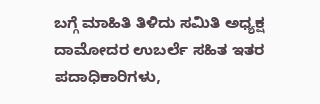ಬಗ್ಗೆ ಮಾಹಿತಿ ತಿಳಿದು ಸಮಿತಿ ಅಧ್ಯಕ್ಷ ದಾಮೋದರ ಉಬರ್ಲೆ ಸಹಿತ ಇತರ ಪದಾಧಿಕಾರಿಗಳು,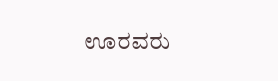ಊರವರು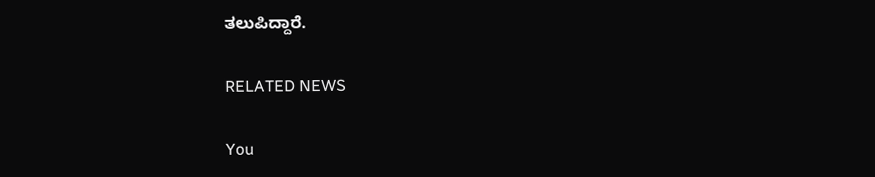ತಲುಪಿದ್ದಾರೆ.

RELATED NEWS

You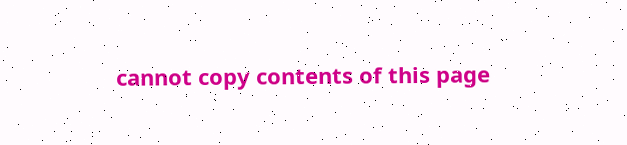cannot copy contents of this page